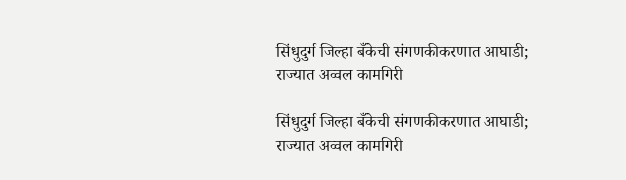सिंधुदुर्ग जिल्हा बँकेची संगणकीकरणात आघाडी; राज्यात अव्वल कामगिरी

सिंधुदुर्ग जिल्हा बँकेची संगणकीकरणात आघाडी; राज्यात अव्वल कामगिरी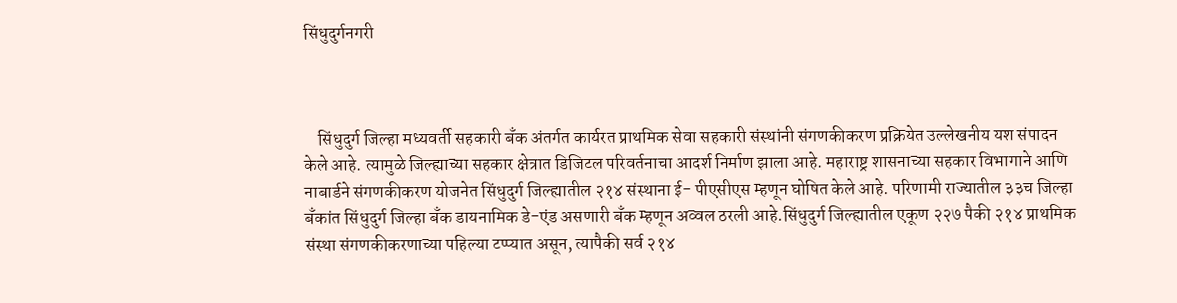सिंधुदुर्गनगरी



    सिंधुदुर्ग जिल्हा मध्यवर्ती सहकारी बँक अंतर्गत कार्यरत प्राथमिक सेवा सहकारी संस्थांनी संगणकीकरण प्रक्रियेत उल्लेखनीय यश संपादन केले आहे. त्यामुळे जिल्ह्याच्या सहकार क्षेत्रात डिजिटल परिवर्तनाचा आदर्श निर्माण झाला आहे. महाराष्ट्र शासनाच्या सहकार विभागाने आणि नाबार्डने संगणकीकरण योजनेत सिंधुदुर्ग जिल्ह्यातील २१४ संस्थाना ई- पीएसीएस म्हणून घोषित केले आहे. परिणामी राज्यातील ३३च जिल्हा बँकांत सिंधुदुर्ग जिल्हा बँक डायनामिक डे-एंड असणारी बँक म्हणून अव्वल ठरली आहे.सिंधुदुर्ग जिल्ह्यातील एकूण २२७ पैकी २१४ प्राथमिक संस्था संगणकीकरणाच्या पहिल्या टप्प्यात असून, त्यापैकी सर्व २१४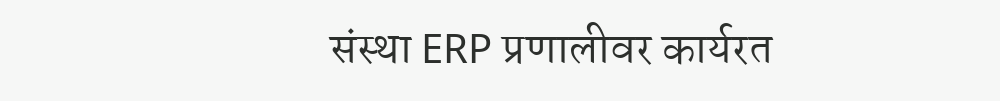संस्था ERP प्रणालीवर कार्यरत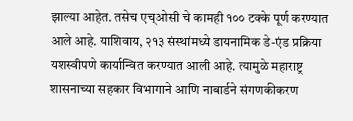झाल्या आहेत. तसेच एच्ओसी चे कामही १०० टक्के पूर्ण करण्यात आले आहे. याशिवाय, २१३ संस्थांमध्ये डायनामिक डे-एंड प्रक्रिया यशस्वीपणे कार्यान्वित करण्यात आली आहे. त्यामुळे महाराष्ट्र शासनाच्या सहकार विभागाने आणि नाबार्डने संगणकीकरण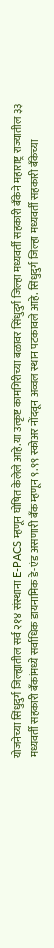योजनेच्या सिंधुदुर्ग जिल्ह्यातील सर्व २१४ संस्थाना E-PACS म्हणून घोषित केलेले आहे.या उत्कृष्ट कामगिरीच्या बळावर सिंधुदुर्ग जिल्हा मध्यवर्ती सहकारी बँकेने महाराष्ट्र राज्यातील ३३ मध्यवर्ती सहकारी बँकांमध्ये सर्वाधिक डायनामिक डे-एंड असणारी बँक म्हणून ९.९९ स्कोअर नोंदवून अव्वल स्थान पटकावले आहे. सिंधुदुर्ग जिल्हा मध्यवर्ती सहकारी बँकेच्या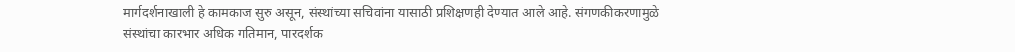मार्गदर्शनाखाली हे कामकाज सुरु असून, संस्थांच्या सचिवांना यासाठी प्रशिक्षणही देण्यात आले आहे. संगणकीकरणामुळे संस्थांचा कारभार अधिक गतिमान, पारदर्शक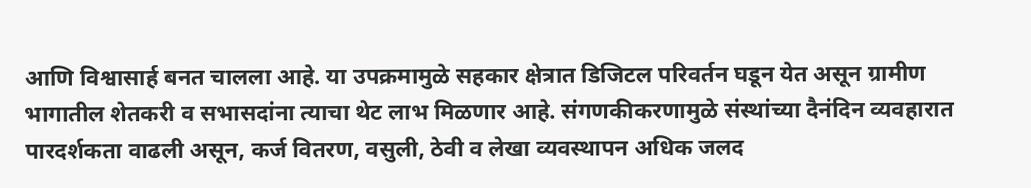आणि विश्वासार्ह बनत चालला आहे. या उपक्रमामुळे सहकार क्षेत्रात डिजिटल परिवर्तन घडून येत असून ग्रामीण भागातील शेतकरी व सभासदांना त्याचा थेट लाभ मिळणार आहे. संगणकीकरणामुळे संस्थांच्या दैनंदिन व्यवहारात पारदर्शकता वाढली असून, कर्ज वितरण, वसुली, ठेवी व लेखा व्यवस्थापन अधिक जलद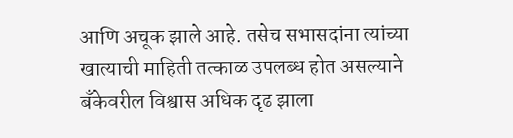आणि अचूक झाले आहे. तसेच सभासदांना त्यांच्या खात्याची माहिती तत्काळ उपलब्ध होत असल्याने बँकेवरील विश्वास अधिक दृढ झाला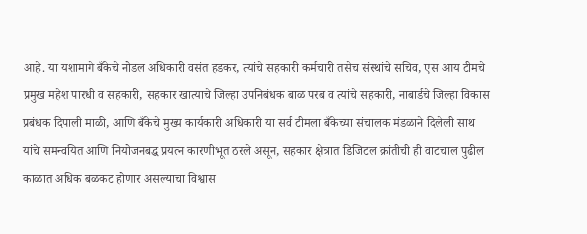आहे. या यशामागे बँकेचे नोडल अधिकारी वसंत हडकर, त्यांचे सहकारी कर्मचारी तसेच संस्थांचे सचिव, एस आय टीमचे प्रमुख महेश पारधी व सहकारी, सहकार खात्याचे जिल्हा उपनिबंधक बाळ परब व त्यांचे सहकारी, नाबार्डचे जिल्हा विकास प्रबंधक दिपाली माळी, आणि बँकेचे मुख्य कार्यकारी अधिकारी या सर्व टीमला बँकेच्या संचालक मंडळाने दिलेली साथ यांचे समन्वयित आणि नियोजनबद्ध प्रयत्न कारणीभूत ठरले असून, सहकार क्षेत्रात डिजिटल क्रांतीची ही वाटचाल पुढील काळात अधिक बळकट होणार असल्याचा विश्वास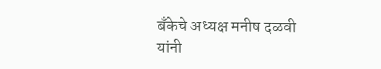बँकेचे अध्यक्ष मनीष दळवी यांनी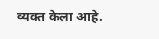व्यक्त केला आहे.